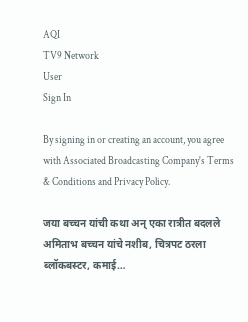AQI
TV9 Network
User
Sign In

By signing in or creating an account, you agree with Associated Broadcasting Company's Terms & Conditions and Privacy Policy.

जया बच्चन यांची कथा अन् एका रात्रीत बदलले अमिताभ बच्चन यांचे नशीब, चित्रपट ठरला ब्लॉकबस्टर, कमाई…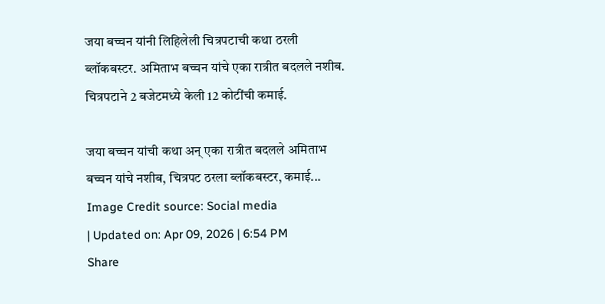जया बच्चन यांनी लिहिलेली चित्रपटाची कथा ठरली ब्लॉकबस्टर. अमिताभ बच्चन यांचे एका रात्रीत बदलले नशीब. चित्रपटाने 2 बजेटमध्ये केली 12 कोटींची कमाई.

जया बच्चन यांची कथा अन् एका रात्रीत बदलले अमिताभ बच्चन यांचे नशीब, चित्रपट ठरला ब्लॉकबस्टर, कमाई...
Image Credit source: Social media
| Updated on: Apr 09, 2026 | 6:54 PM
Share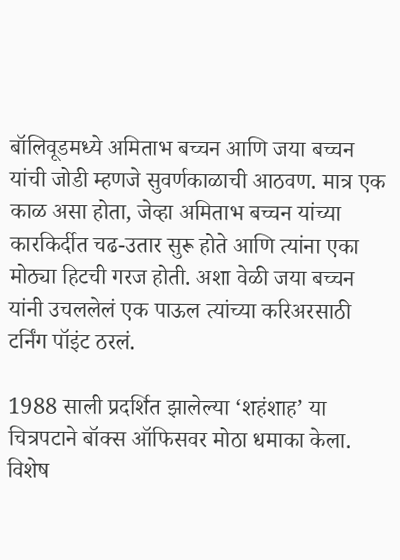बॉलिवूडमध्ये अमिताभ बच्चन आणि जया बच्चन यांची जोडी म्हणजे सुवर्णकाळाची आठवण. मात्र एक काळ असा होता, जेव्हा अमिताभ बच्चन यांच्या कारकिर्दीत चढ-उतार सुरू होते आणि त्यांना एका मोठ्या हिटची गरज होती. अशा वेळी जया बच्चन यांनी उचललेलं एक पाऊल त्यांच्या करिअरसाठी टर्निंग पॉइंट ठरलं.

1988 साली प्रदर्शित झालेल्या ‘शहंशाह’ या चित्रपटाने बॉक्स ऑफिसवर मोठा धमाका केला. विशेष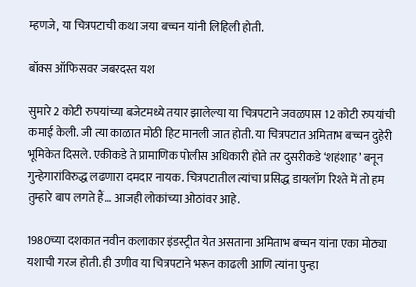म्हणजे, या चित्रपटाची कथा जया बच्चन यांनी लिहिली होती.

बॉक्स ऑफिसवर जबरदस्त यश

सुमारे 2 कोटी रुपयांच्या बजेटमध्ये तयार झालेल्या या चित्रपटाने जवळपास 12 कोटी रुपयांची कमाई केली. जी त्या काळात मोठी हिट मानली जात होती. या चित्रपटात अमिताभ बच्चन दुहेरी भूमिकेत दिसले. एकीकडे ते प्रामाणिक पोलीस अधिकारी होते तर दुसरीकडे ‘शहंशाह’ बनून गुन्हेगारांविरुद्ध लढणारा दमदार नायक. चित्रपटातील त्यांचा प्रसिद्ध डायलॉग रिश्ते में तो हम तुम्हारे बाप लगते हैं… आजही लोकांच्या ओठांवर आहे.

1980च्या दशकात नवीन कलाकार इंडस्ट्रीत येत असताना अमिताभ बच्चन यांना एका मोठ्या यशाची गरज होती. ही उणीव या चित्रपटाने भरून काढली आणि त्यांना पुन्हा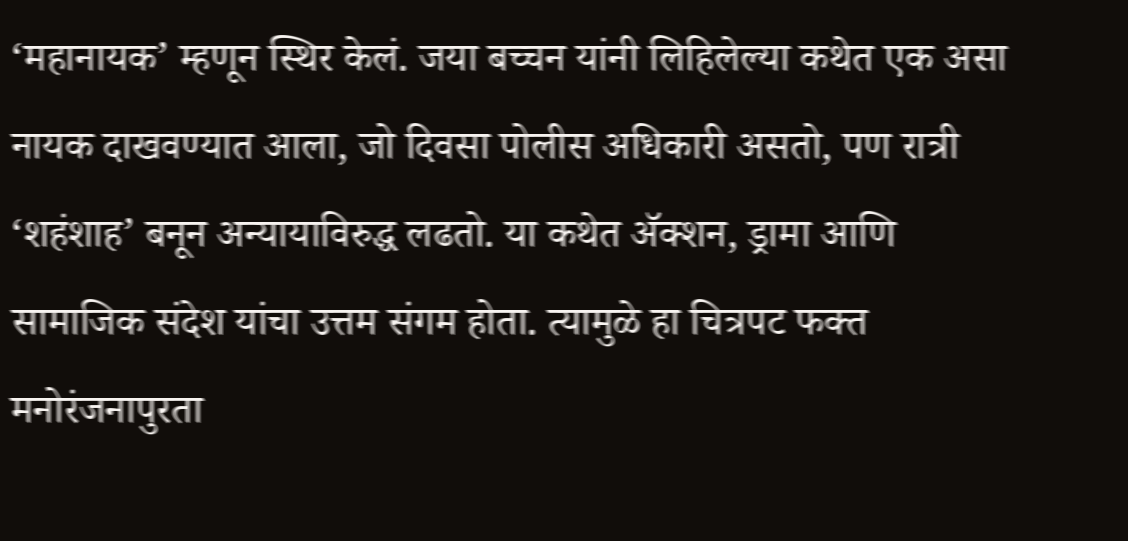‘महानायक’ म्हणून स्थिर केलं. जया बच्चन यांनी लिहिलेल्या कथेत एक असा नायक दाखवण्यात आला, जो दिवसा पोलीस अधिकारी असतो, पण रात्री ‘शहंशाह’ बनून अन्यायाविरुद्ध लढतो. या कथेत ॲक्शन, ड्रामा आणि सामाजिक संदेश यांचा उत्तम संगम होता. त्यामुळे हा चित्रपट फक्त मनोरंजनापुरता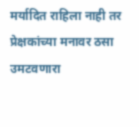मर्यादित राहिला नाही तर प्रेक्षकांच्या मनावर ठसा उमटवणारा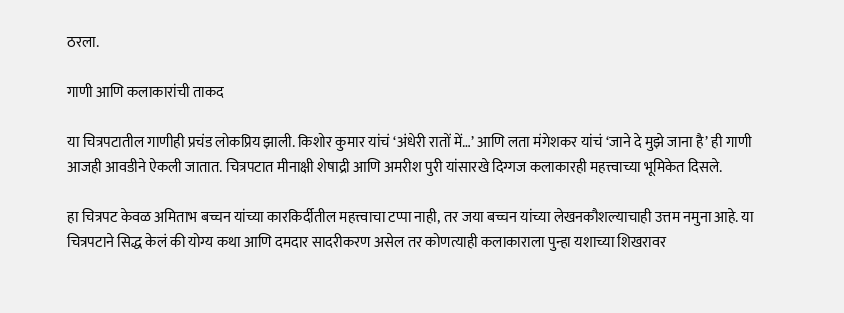ठरला.

गाणी आणि कलाकारांची ताकद

या चित्रपटातील गाणीही प्रचंड लोकप्रिय झाली. किशोर कुमार यांचं ‘अंधेरी रातों में…’ आणि लता मंगेशकर यांचं ‘जाने दे मुझे जाना है’ ही गाणी आजही आवडीने ऐकली जातात. चित्रपटात मीनाक्षी शेषाद्री आणि अमरीश पुरी यांसारखे दिग्गज कलाकारही महत्त्वाच्या भूमिकेत दिसले.

हा चित्रपट केवळ अमिताभ बच्चन यांच्या कारकिर्दीतील महत्त्वाचा टप्पा नाही, तर जया बच्चन यांच्या लेखनकौशल्याचाही उत्तम नमुना आहे. या चित्रपटाने सिद्ध केलं की योग्य कथा आणि दमदार सादरीकरण असेल तर कोणत्याही कलाकाराला पुन्हा यशाच्या शिखरावर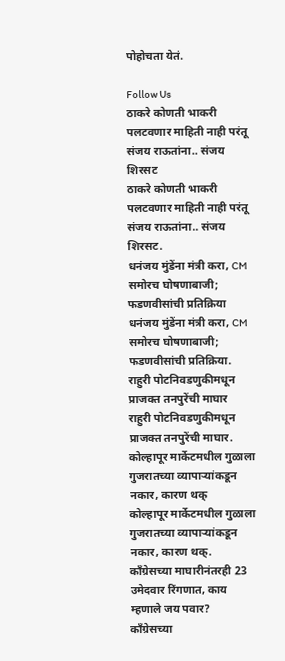पोहोचता येतं.

Follow Us
ठाकरे कोणती भाकरी पलटवणार माहिती नाही परंतू संजय राऊतांना.. संजय शिरसट
ठाकरे कोणती भाकरी पलटवणार माहिती नाही परंतू संजय राऊतांना.. संजय शिरसट.
धनंजय मुंडेंना मंत्री करा, CM समोरच घोषणाबाजी; फडणवीसांची प्रतिक्रिया
धनंजय मुंडेंना मंत्री करा, CM समोरच घोषणाबाजी; फडणवीसांची प्रतिक्रिया.
राहुरी पोटनिवडणुकीमधून प्राजक्त तनपुरेंची माघार
राहुरी पोटनिवडणुकीमधून प्राजक्त तनपुरेंची माघार.
कोल्हापूर मार्केटमधील गुळाला गुजरातच्या व्यापाऱ्यांकडून नकार, कारण थक्
कोल्हापूर मार्केटमधील गुळाला गुजरातच्या व्यापाऱ्यांकडून नकार, कारण थक्.
काँग्रेसच्या माघारीनंतरही 23 उमेदवार रिंगणात, काय म्हणाले जय पवार?
काँग्रेसच्या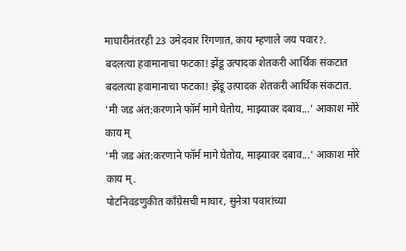माघारीनंतरही 23 उमेदवार रिंगणात, काय म्हणाले जय पवार?.
बदलत्या हवामानाचा फटका! झेंडू उत्पादक शेतकरी आर्थिक संकटात
बदलत्या हवामानाचा फटका! झेंडू उत्पादक शेतकरी आर्थिक संकटात.
'मी जड अंत:करणाने फॉर्म मागे घेतोय, माझ्यावर दबाव...' आकाश मोरे काय म्
'मी जड अंत:करणाने फॉर्म मागे घेतोय, माझ्यावर दबाव...' आकाश मोरे काय म्.
पोटनिवडणुकीत काँग्रेसची माघार, सुनेत्रा पवारांच्या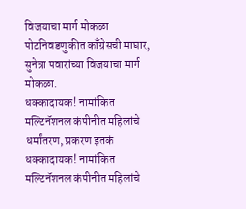विजयाचा मार्ग मोकळा
पोटनिवडणुकीत काँग्रेसची माघार, सुनेत्रा पवारांच्या विजयाचा मार्ग मोकळा.
धक्कादायक! नामांकित मल्टिनॅशनल कंपीनीत महिलांचे धर्मांतरण, प्रकरण इतकं
धक्कादायक! नामांकित मल्टिनॅशनल कंपीनीत महिलांचे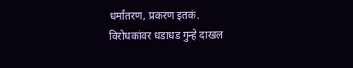धर्मांतरण, प्रकरण इतकं.
विरोधकांवर धडाधड गुन्हे दाखल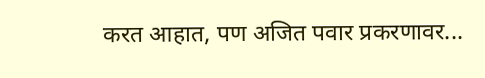करत आहात, पण अजित पवार प्रकरणावर...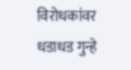विरोधकांवर धडाधड गुन्हे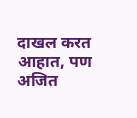दाखल करत आहात, पण अजित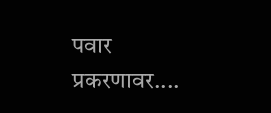पवार प्रकरणावर....